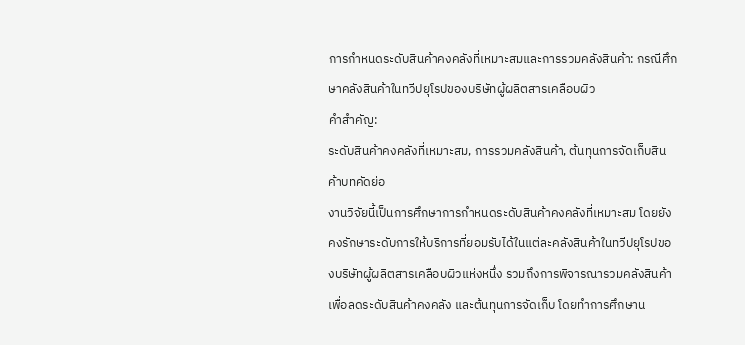การกำหนดระดับสินค้าคงคลังที่เหมาะสมและการรวมคลังสินค้า: กรณีศึกษาคลังสินค้าในทวีปยุโรปของบริษัทผู้ผลิตสารเคลือบผิว
คำสำคัญ:
ระดับสินค้าคงคลังที่เหมาะสม, การรวมคลังสินค้า, ต้นทุนการจัดเก็บสินค้าบทคัดย่อ
งานวิจัยนี้เป็นการศึกษาการกำหนดระดับสินค้าคงคลังที่เหมาะสม โดยยังคงรักษาระดับการให้บริการที่ยอมรับได้ในแต่ละคลังสินค้าในทวีปยุโรปของบริษัทผู้ผลิตสารเคลือบผิวแห่งหนึ่ง รวมถึงการพิจารณารวมคลังสินค้าเพื่อลดระดับสินค้าคงคลัง และต้นทุนการจัดเก็บ โดยทำการศึกษาน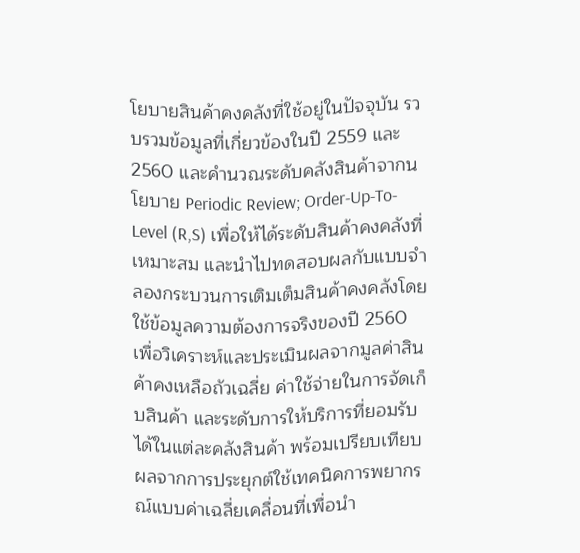โยบายสินค้าคงคลังที่ใช้อยู่ในปัจจุบัน รวบรวมข้อมูลที่เกี่ยวข้องในปี 2559 และ 2560 และคำนวณระดับคลังสินค้าจากนโยบาย Periodic Review; Order-Up-To-Level (R,S) เพื่อให้ได้ระดับสินค้าคงคลังที่เหมาะสม และนำไปทดสอบผลกับแบบจำลองกระบวนการเติมเต็มสินค้าคงคลังโดยใช้ข้อมูลความต้องการจริงของปี 2560 เพื่อวิเคราะห์และประเมินผลจากมูลค่าสินค้าคงเหลือถัวเฉลี่ย ค่าใช้จ่ายในการจัดเก็บสินค้า และระดับการให้บริการที่ยอมรับได้ในแต่ละคลังสินค้า พร้อมเปรียบเทียบผลจากการประยุกต์ใช้เทคนิคการพยากรณ์แบบค่าเฉลี่ยเคลื่อนที่เพื่อนำ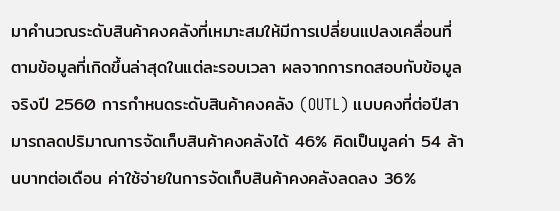มาคำนวณระดับสินค้าคงคลังที่เหมาะสมให้มีการเปลี่ยนแปลงเคลื่อนที่ตามข้อมูลที่เกิดขึ้นล่าสุดในแต่ละรอบเวลา ผลจากการทดสอบกับข้อมูลจริงปี 2560 การกำหนดระดับสินค้าคงคลัง (OUTL) แบบคงที่ต่อปีสามารถลดปริมาณการจัดเก็บสินค้าคงคลังได้ 46% คิดเป็นมูลค่า 54 ล้านบาทต่อเดือน ค่าใช้จ่ายในการจัดเก็บสินค้าคงคลังลดลง 36%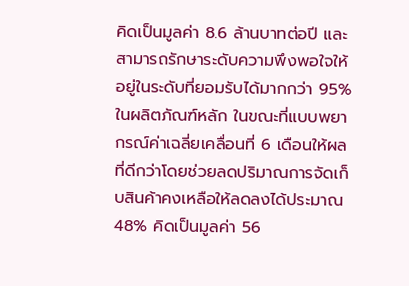คิดเป็นมูลค่า 8.6 ล้านบาทต่อปี และสามารถรักษาระดับความพึงพอใจให้อยู่ในระดับที่ยอมรับได้มากกว่า 95% ในผลิตภัณฑ์หลัก ในขณะที่แบบพยากรณ์ค่าเฉลี่ยเคลื่อนที่ 6 เดือนให้ผลที่ดีกว่าโดยช่วยลดปริมาณการจัดเก็บสินค้าคงเหลือให้ลดลงได้ประมาณ 48% คิดเป็นมูลค่า 56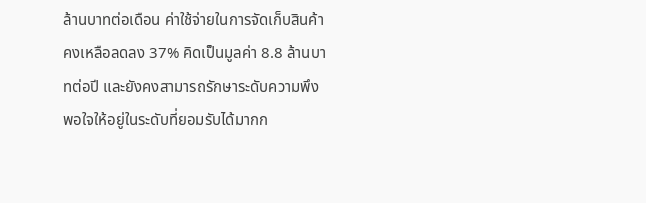ล้านบาทต่อเดือน ค่าใช้จ่ายในการจัดเก็บสินค้าคงเหลือลดลง 37% คิดเป็นมูลค่า 8.8 ล้านบาทต่อปี และยังคงสามารถรักษาระดับความพึงพอใจให้อยู่ในระดับที่ยอมรับได้มากก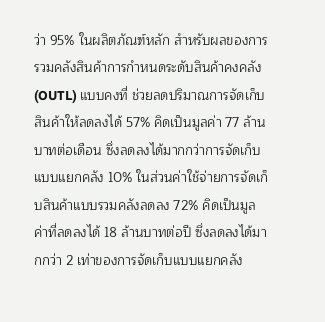ว่า 95% ในผลิตภัณฑ์หลัก สำหรับผลของการรวมคลังสินค้าการกำหนดระดับสินค้าคงคลัง (OUTL) แบบคงที่ ช่วยลดปริมาณการจัดเก็บสินค้าให้ลดลงได้ 57% คิดเป็นมูลค่า 77 ล้านบาทต่อเดือน ซึ่งลดลงได้มากกว่าการจัดเก็บแบบแยกคลัง 10% ในส่วนค่าใช้จ่ายการจัดเก็บสินค้าแบบรวมคลังลดลง 72% คิดเป็นมูลค่าที่ลดลงได้ 18 ล้านบาทต่อปี ซึ่งลดลงได้มากกว่า 2 เท่าของการจัดเก็บแบบแยกคลัง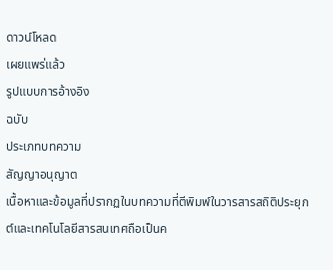ดาวน์โหลด
เผยแพร่แล้ว
รูปแบบการอ้างอิง
ฉบับ
ประเภทบทความ
สัญญาอนุญาต
เนื้อหาและข้อมูลที่ปรากฏในบทความที่ตีพิมพ์ในวารสารสถิติประยุกต์และเทคโนโลยีสารสนเทศถือเป็นค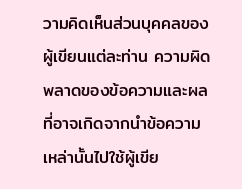วามคิดเห็นส่วนบุคคลของผู้เขียนแต่ละท่าน ความผิดพลาดของข้อความและผลที่อาจเกิดจากนำข้อความเหล่านั้นไปใช้ผู้เขีย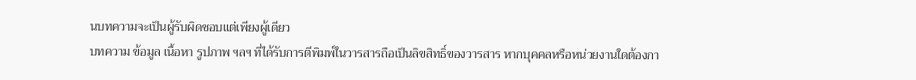นบทความจะเป็นผู้รับผิดชอบแต่เพียงผู้เดียว
บทความ ข้อมูล เนื้อหา รูปภาพ ฯลฯ ที่ได้รับการตีพิมพ์ในวารสารถือเป็นลิขสิทธิ์ของวารสาร หากบุคคลหรือหน่วยงานใดต้องกา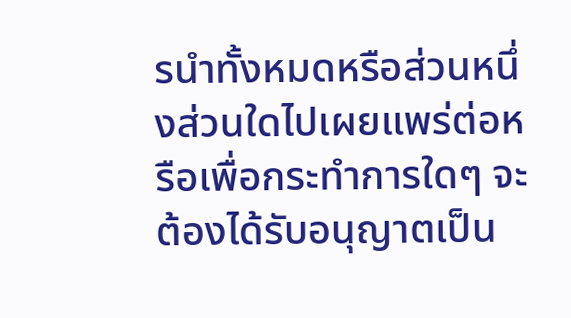รนำทั้งหมดหรือส่วนหนึ่งส่วนใดไปเผยแพร่ต่อหรือเพื่อกระทำการใดๆ จะต้องได้รับอนุญาตเป็น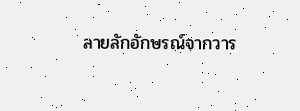ลายลักอักษรณ์จากวาร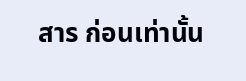สาร ก่อนเท่านั้น